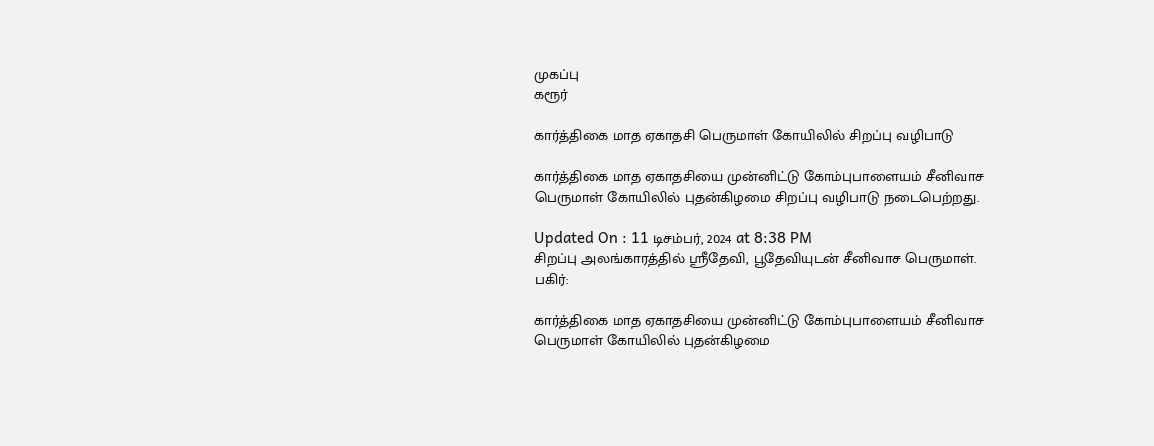முகப்பு
கரூர்

கார்த்திகை மாத ஏகாதசி பெருமாள் கோயிலில் சிறப்பு வழிபாடு

கார்த்திகை மாத ஏகாதசியை முன்னிட்டு கோம்புபாளையம் சீனிவாச பெருமாள் கோயிலில் புதன்கிழமை சிறப்பு வழிபாடு நடைபெற்றது.

Updated On : 11 டிசம்பர், 2024 at 8:38 PM
சிறப்பு அலங்காரத்தில் ஸ்ரீதேவி, பூதேவியுடன் சீனிவாச பெருமாள்.
பகிர்:

கார்த்திகை மாத ஏகாதசியை முன்னிட்டு கோம்புபாளையம் சீனிவாச பெருமாள் கோயிலில் புதன்கிழமை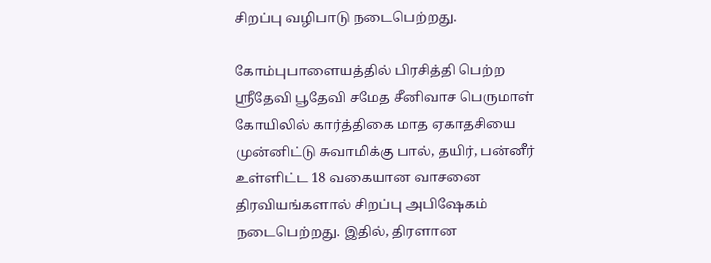சிறப்பு வழிபாடு நடைபெற்றது.

கோம்புபாளையத்தில் பிரசித்தி பெற்ற ஸ்ரீதேவி பூதேவி சமேத சீனிவாச பெருமாள் கோயிலில் கார்த்திகை மாத ஏகாதசியை முன்னிட்டு சுவாமிக்கு பால், தயிர், பன்னீர் உள்ளிட்ட 18 வகையான வாசனை திரவியங்களால் சிறப்பு அபிஷேகம் நடைபெற்றது. இதில், திரளான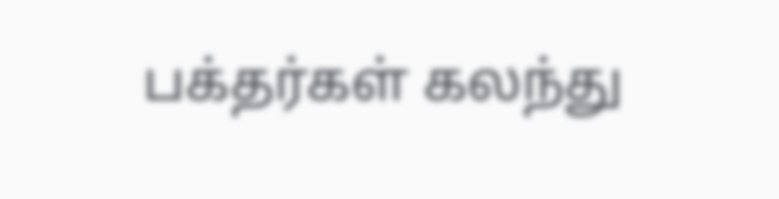பக்தர்கள் கலந்து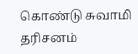கொண்டு சுவாமி தரிசனம்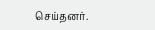செய்தனர்.